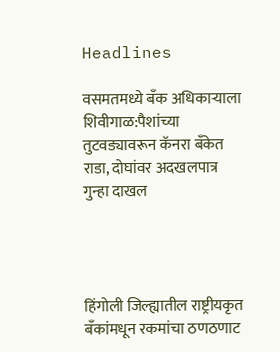Headlines

वसमतमध्ये बँक अधिकाऱ्याला शिवीगाळ:पैशांच्या तुटवड्यावरून कॅनरा बँकेत राडा, दोघांवर अदखलपात्र गुन्हा दाखल




हिंगोली जिल्ह्यातील राष्ट्रीयकृत बँकांमधून रकमांचा ठणठणाट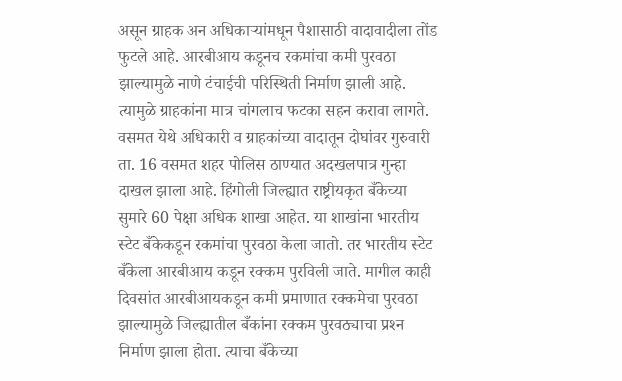असून ग्राहक अन अधिकाऱ्यांमधून पैशासाठी वादावादीला तोंड फुटले आहे. आरबीआय कडूनच रकमांचा कमी पुरवठा झाल्यामुळे नाणे टंचाईची परिस्थिती निर्माण झाली आहे. त्यामुळे ग्राहकांना मात्र चांगलाच फटका सहन करावा लागते. वसमत येथे अधिकारी व ग्राहकांच्या वादातून दोघांवर गुरुवारी ता. 16 वसमत शहर पोलिस ठाण्यात अदखलपात्र गुन्हा दाखल झाला आहे. हिंगोली जिल्ह्यात राष्ट्रीयकृत बँकेच्या सुमारे 60 पेक्षा अधिक शाखा आहेत. या शाखांना भारतीय स्टेट बँकेकडून रकमांचा पुरवठा केला जातो. तर भारतीय स्टेट बँकेला आरबीआय कडून रक्कम पुरविली जाते. मागील काही दिवसांत आरबीआयकडून कमी प्रमाणात रक्कमेचा पुरवठा झाल्यामुळे जिल्ह्यातील बँकांना रक्कम पुरवठ्याचा प्रश्‍न निर्माण झाला होता. त्याचा बँकेच्या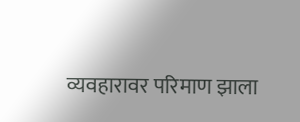व्यवहारावर परिमाण झाला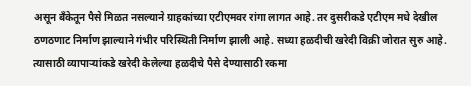असून बँकेतून पैसे मिळत नसल्याने ग्राहकांच्या एटीएमवर रांगा लागत आहे. तर दुसरीकडे एटीएम मधे देखील ठणठणाट निर्माण झाल्याने गंभीर परिस्थिती निर्माण झाली आहे. सध्या हळदीची खरेदी विक्री जोरात सुरु आहे. त्यासाठी व्यापाऱ्यांकडे खरेदी केलेल्या हळदीचे पैसे देण्यासाठी रकमा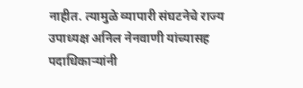नाहीत. त्यामुळे व्यापारी संघटनेचे राज्य उपाध्यक्ष अनिल नेनवाणी यांच्यासह पदाधिकाऱ्यांनी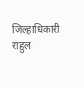जिल्हाधिकारी राहुल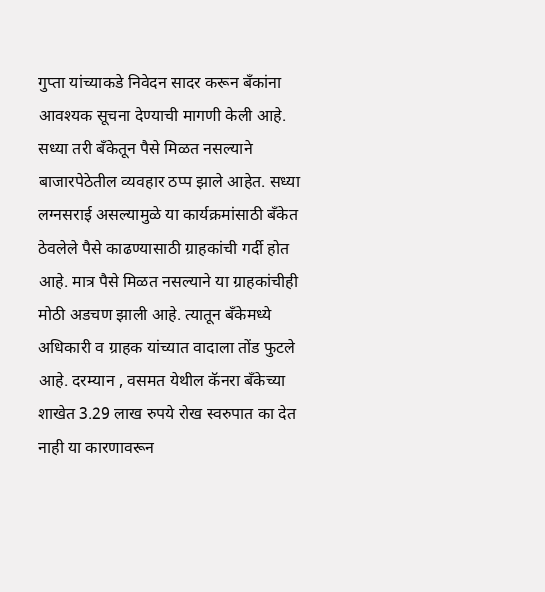गुप्ता यांच्याकडे निवेदन सादर करून बँकांना आवश्‍यक सूचना देण्याची मागणी केली आहे. सध्या तरी बँकेतून पैसे मिळत नसल्याने बाजारपेठेतील व्यवहार ठप्प झाले आहेत. सध्या लग्नसराई असल्यामुळे या कार्यक्रमांसाठी बँकेत ठेवलेले पैसे काढण्यासाठी ग्राहकांची गर्दी होत आहे. मात्र पैसे मिळत नसल्याने या ग्राहकांचीही मोठी अडचण झाली आहे. त्यातून बँकेमध्ये अधिकारी व ग्राहक यांच्यात वादाला तोंड फुटले आहे. दरम्यान , वसमत येथील कॅनरा बँकेच्या शाखेत 3.29 लाख रुपये रोख स्वरुपात का देत नाही या कारणावरून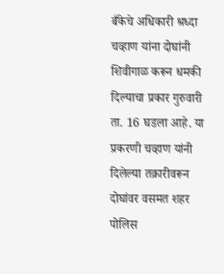बँकेचे अधिकारी श्रध्दा चव्हाण यांना दोघांनी शिवीगाळ करून धमकी दिल्याचा प्रकार गुरुवारी ता. 16 घडला आहे. या प्रकरणी चव्हाण यांनी दिलेल्या तक्रारीवरून दोघांवर वसमत शहर पोलिस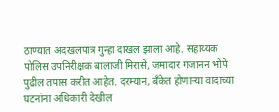ठाण्यात अदखलपात्र गुन्हा दाखल झाला आहे. सहाय्यक पोलिस उपनिरीक्षक बालाजी मिरासे, जमादार गजानन भोपे पुढील तपास करीत आहेत. दरम्यान, बँकेत होणाऱ्या वादाच्या घटनांना अधिकारी देखील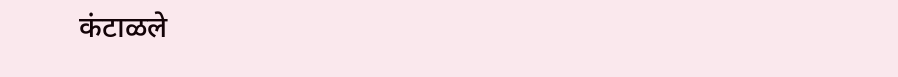कंटाळले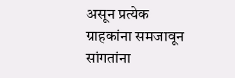असून प्रत्येक ग्राहकांना समजावून सांगतांना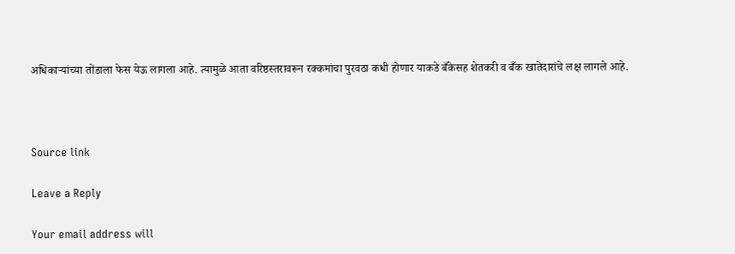अधिकाऱ्यांच्या तोंडाला फेस येऊ लागला आहे. त्यामुळे आता वरिष्ठस्तरावरून रक्कमांचा पुरवठा कधी होणार याकडे बँकेसह शेतकरी व बँक खातेदारांचे लक्ष लागले आहे.



Source link

Leave a Reply

Your email address will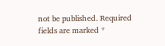not be published. Required fields are marked *